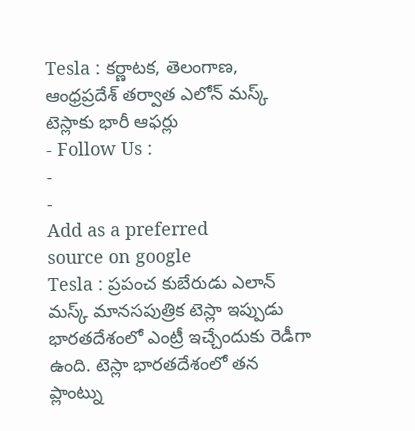Tesla : కర్ణాటక, తెలంగాణ, ఆంధ్రప్రదేశ్ తర్వాత ఎలోన్ మస్క్ టెస్లాకు భారీ ఆఫర్లు
- Follow Us :
-
-
Add as a preferred
source on google
Tesla : ప్రపంచ కుబేరుడు ఎలాన్ మస్క్ మానసపుత్రిక టెస్లా ఇప్పుడు భారతదేశంలో ఎంట్రీ ఇచ్చేందుకు రెడీగా ఉంది. టెస్లా భారతదేశంలో తన ప్లాంట్ను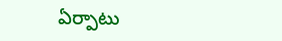ఏర్పాటు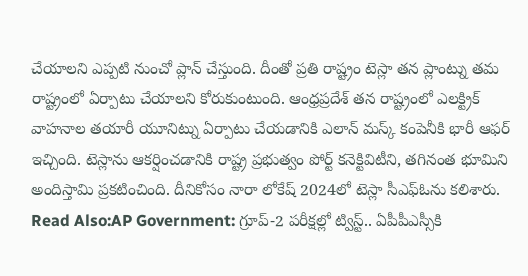చేయాలని ఎప్పటి నుంచో ప్లాన్ చేస్తుంది. దీంతో ప్రతి రాష్ట్రం టెస్లా తన ప్లాంట్ను తమ రాష్ట్రంలో ఏర్పాటు చేయాలని కోరుకుంటుంది. ఆంధ్రప్రదేశ్ తన రాష్ట్రంలో ఎలక్ట్రిక్ వాహనాల తయారీ యూనిట్ను ఏర్పాటు చేయడానికి ఎలాన్ మస్క్ కంపెనీకి భారీ ఆఫర్ ఇచ్చింది. టెస్లాను ఆకర్షించడానికి రాష్ట్ర ప్రభుత్వం పోర్ట్ కనెక్టివిటీని, తగినంత భూమిని అందిస్తామి ప్రకటించింది. దీనికోసం నారా లోకేష్ 2024లో టెస్లా సీఎఫ్ఓను కలిశారు.
Read Also:AP Government: గ్రూప్-2 పరీక్షల్లో ట్విస్ట్.. ఏపీపీఎస్సీకి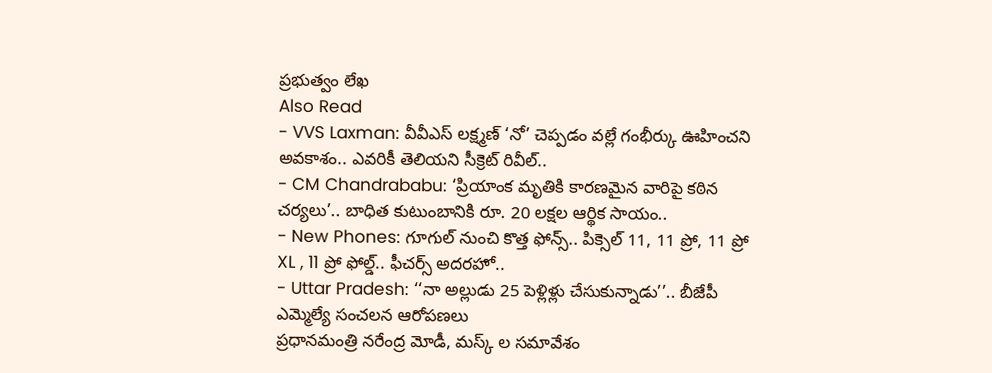ప్రభుత్వం లేఖ
Also Read
- VVS Laxman: వీవీఎస్ లక్ష్మణ్ ‘నో’ చెప్పడం వల్లే గంభీర్కు ఊహించని అవకాశం.. ఎవరికీ తెలియని సీక్రెట్ రివీల్..
- CM Chandrababu: ‘ప్రియాంక మృతికి కారణమైన వారిపై కఠిన చర్యలు’.. బాధిత కుటుంబానికి రూ. 20 లక్షల ఆర్థిక సాయం..
- New Phones: గూగుల్ నుంచి కొత్త ఫోన్స్.. పిక్సెల్ 11, 11 ప్రో, 11 ప్రో XL , 11 ప్రో ఫోల్డ్.. ఫీచర్స్ అదరహో..
- Uttar Pradesh: ‘‘నా అల్లుడు 25 పెళ్లిళ్లు చేసుకున్నాడు’’.. బీజేపీ ఎమ్మెల్యే సంచలన ఆరోపణలు
ప్రధానమంత్రి నరేంద్ర మోడీ, మస్క్ ల సమావేశం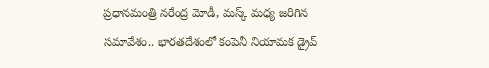ప్రధానమంత్రి నరేంద్ర మోడీ, మస్క్ మధ్య జరిగిన సమావేశం.. భారతదేశంలో కంపెనీ నియామక డ్రైవ్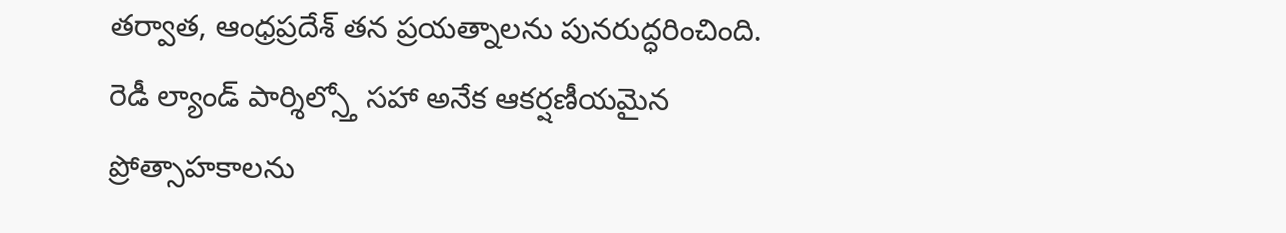తర్వాత, ఆంధ్రప్రదేశ్ తన ప్రయత్నాలను పునరుద్ధరించింది. రెడీ ల్యాండ్ పార్శిల్స్తో సహా అనేక ఆకర్షణీయమైన ప్రోత్సాహకాలను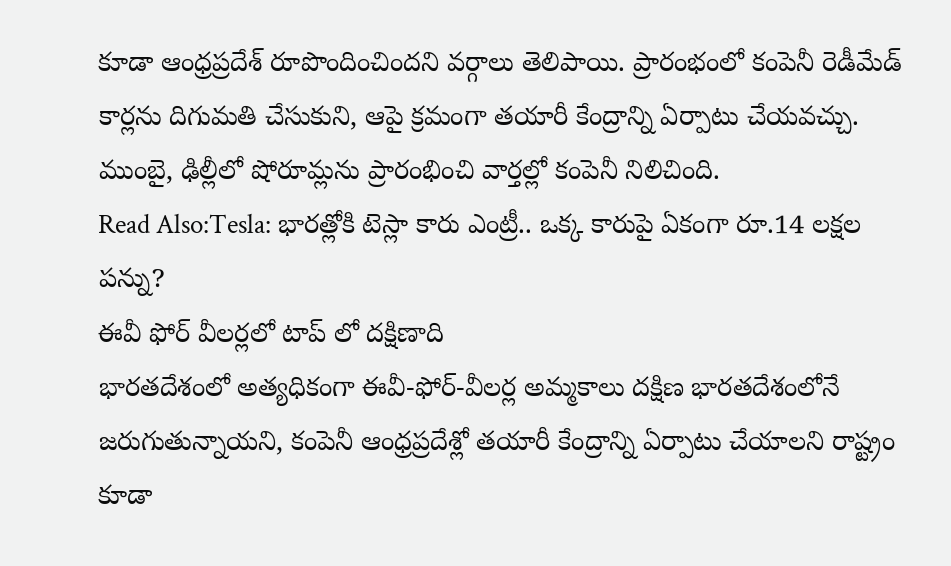కూడా ఆంధ్రప్రదేశ్ రూపొందించిందని వర్గాలు తెలిపాయి. ప్రారంభంలో కంపెనీ రెడీమేడ్ కార్లను దిగుమతి చేసుకుని, ఆపై క్రమంగా తయారీ కేంద్రాన్ని ఏర్పాటు చేయవచ్చు. ముంబై, ఢిల్లీలో షోరూమ్లను ప్రారంభించి వార్తల్లో కంపెనీ నిలిచింది.
Read Also:Tesla: భారత్లోకి టెస్లా కారు ఎంట్రీ.. ఒక్క కారుపై ఏకంగా రూ.14 లక్షల పన్ను?
ఈవీ ఫోర్ వీలర్లలో టాప్ లో దక్షిణాది
భారతదేశంలో అత్యధికంగా ఈవీ-ఫోర్-వీలర్ల అమ్మకాలు దక్షిణ భారతదేశంలోనే జరుగుతున్నాయని, కంపెనీ ఆంధ్రప్రదేశ్లో తయారీ కేంద్రాన్ని ఏర్పాటు చేయాలని రాష్ట్రం కూడా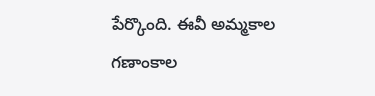పేర్కొంది. ఈవీ అమ్మకాల గణాంకాల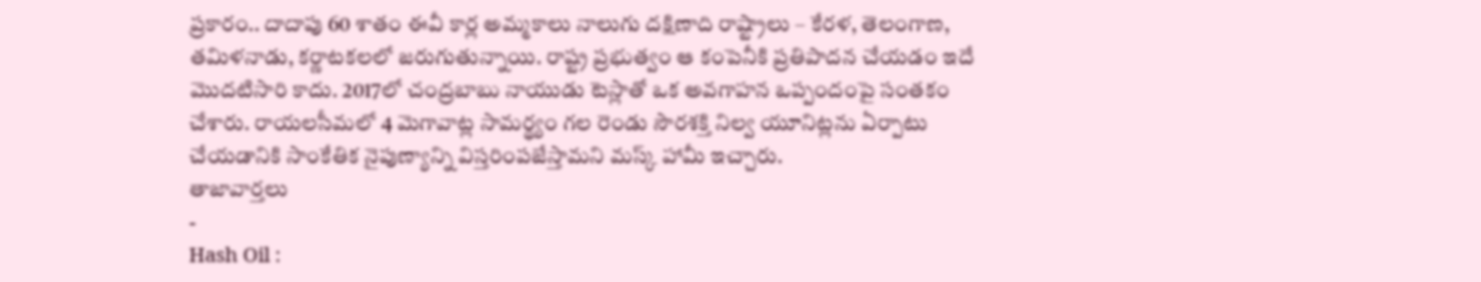ప్రకారం.. దాదాపు 60 శాతం ఈవీ కార్ల అమ్మకాలు నాలుగు దక్షిణాది రాష్ట్రాలు – కేరళ, తెలంగాణ, తమిళనాడు, కర్ణాటకలలో జరుగుతున్నాయి. రాష్ట్ర ప్రభుత్వం ఆ కంపెనీకి ప్రతిపాదన చేయడం ఇదే మొదటిసారి కాదు. 2017లో చంద్రబాబు నాయుడు టెస్లాతో ఒక అవగాహన ఒప్పందంపై సంతకం చేశారు. రాయలసీమలో 4 మెగావాట్ల సామర్థ్యం గల రెండు సౌరశక్తి నిల్వ యూనిట్లను ఏర్పాటు చేయడానికి సాంకేతిక నైపుణ్యాన్ని విస్తరింపజేస్తామని మస్క్ హామీ ఇచ్చారు.
తాజావార్తలు
-
Hash Oil :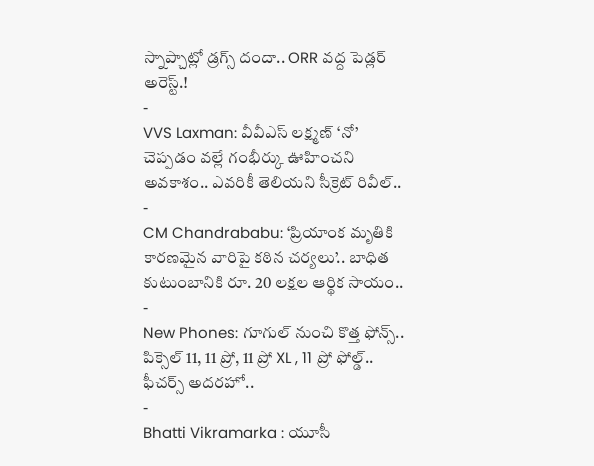స్నాప్చాట్లో డ్రగ్స్ దందా.. ORR వద్ద పెడ్లర్ అరెస్ట్.!
-
VVS Laxman: వీవీఎస్ లక్ష్మణ్ ‘నో’ చెప్పడం వల్లే గంభీర్కు ఊహించని అవకాశం.. ఎవరికీ తెలియని సీక్రెట్ రివీల్..
-
CM Chandrababu: ‘ప్రియాంక మృతికి కారణమైన వారిపై కఠిన చర్యలు’.. బాధిత కుటుంబానికి రూ. 20 లక్షల ఆర్థిక సాయం..
-
New Phones: గూగుల్ నుంచి కొత్త ఫోన్స్.. పిక్సెల్ 11, 11 ప్రో, 11 ప్రో XL , 11 ప్రో ఫోల్డ్.. ఫీచర్స్ అదరహో..
-
Bhatti Vikramarka : యూసీ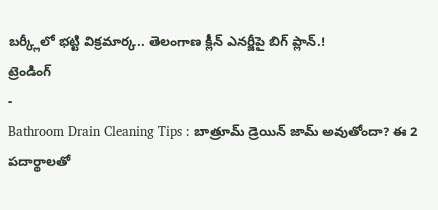బర్క్లీలో భట్టి విక్రమార్క.. తెలంగాణ క్లీన్ ఎనర్జీపై బిగ్ ప్లాన్.!
ట్రెండింగ్
-
Bathroom Drain Cleaning Tips : బాత్రూమ్ డ్రెయిన్ జామ్ అవుతోందా? ఈ 2 పదార్థాలతో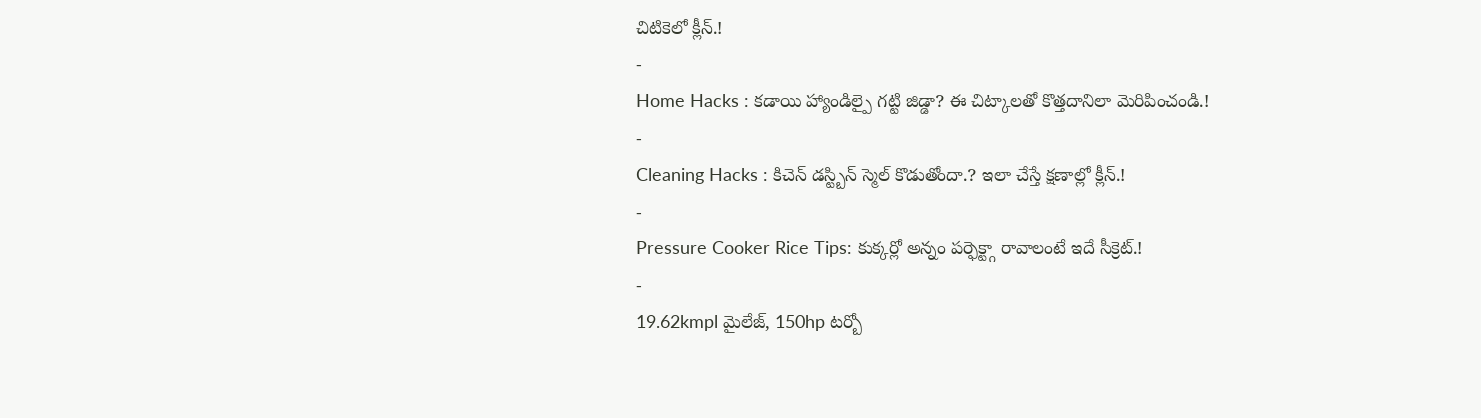చిటికెలో క్లీన్.!
-
Home Hacks : కడాయి హ్యాండిల్పై గట్టి జిడ్డా? ఈ చిట్కాలతో కొత్తదానిలా మెరిపించండి.!
-
Cleaning Hacks : కిచెన్ డస్ట్బిన్ స్మెల్ కొడుతోందా.? ఇలా చేస్తే క్షణాల్లో క్లీన్.!
-
Pressure Cooker Rice Tips: కుక్కర్లో అన్నం పర్ఫెక్ట్గా రావాలంటే ఇదే సీక్రెట్.!
-
19.62kmpl మైలేజ్, 150hp టర్బో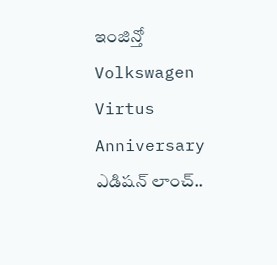ఇంజిన్తో Volkswagen Virtus Anniversary ఎడిషన్ లాంచ్..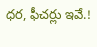ధర, ఫీచర్లు ఇవే.!